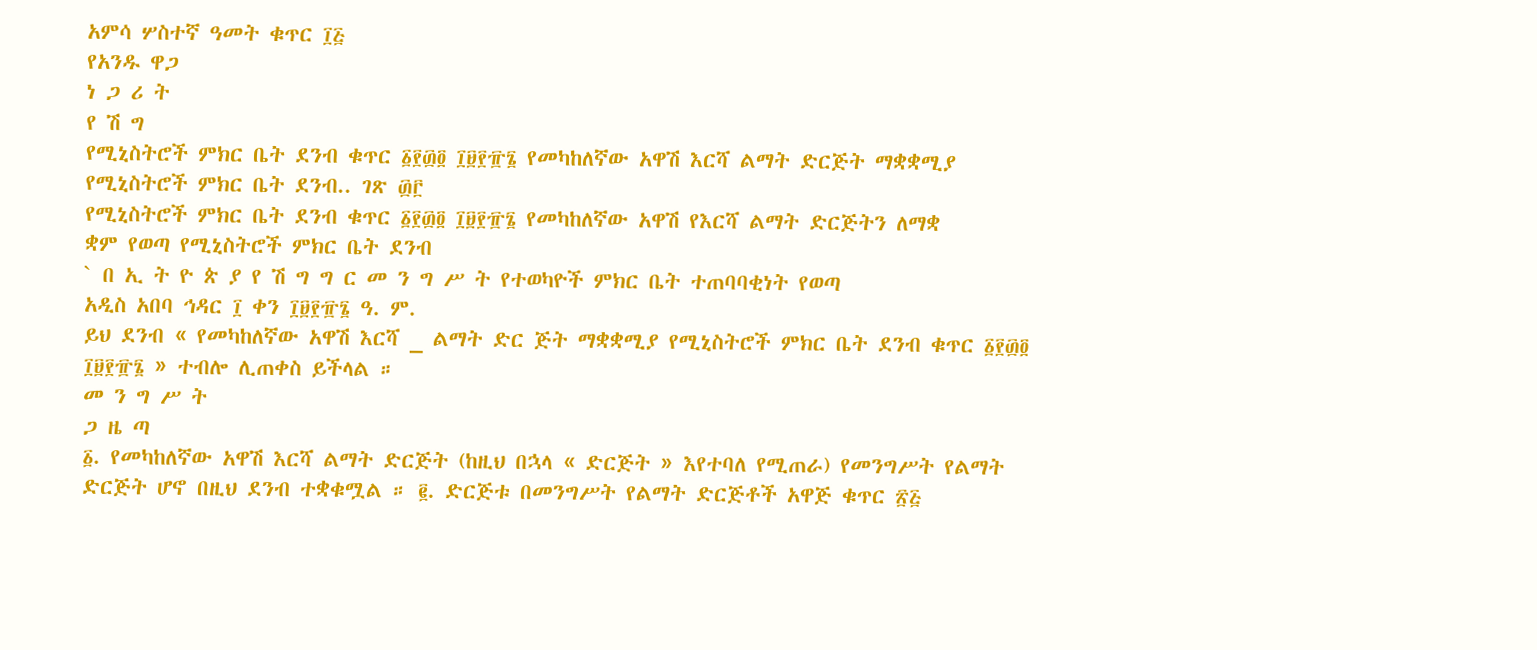አምሳ ሦስተኛ ዓመት ቁጥር ፲፭
የአንዱ ዋጋ
ነ ጋ ሪ ት
የ ሽ ግ
የሚኒስትሮች ምክር ቤት ደንብ ቁጥር ፩፻፴፬ ፲፱፻፹፮ የመካከለኛው አዋሽ እርሻ ልማት ድርጅት ማቋቋሚያ የሚኒስትሮች ምክር ቤት ደንብ.. ገጽ ፴፫
የሚኒስትሮች ምክር ቤት ደንብ ቁጥር ፩፻፴፬ ፲፱፻፹፮ የመካከለኛው አዋሽ የእርሻ ልማት ድርጅትን ለማቋ
ቋም የወጣ የሚኒስትሮች ምክር ቤት ደንብ
` በ ኢ ት ዮ ጵ ያ የ ሽ ግ ግ ር መ ን ግ ሥ ት የተወካዮች ምክር ቤት ተጠባባቂነት የወጣ
አዲስ አበባ ኅዳር ፲ ቀን ፲፱፻፹፮ ዓ. ም.
ይህ ደንብ « የመካከለኛው አዋሽ እርሻ _ ልማት ድር ጅት ማቋቋሚያ የሚኒስትሮች ምክር ቤት ደንብ ቁጥር ፩፻፴፬ ፲፱፻፹፮ » ተብሎ ሊጠቀስ ይችላል ።
መ ን ግ ሥ ት
ጋ ዜ ጣ
፩. የመካከለኛው አዋሽ እርሻ ልማት ድርጅት (ከዚህ በኋላ « ድርጅት » እየተባለ የሚጠራ) የመንግሥት የልማት ድርጅት ሆኖ በዚህ ደንብ ተቋቁሟል ። ፪. ድርጅቱ በመንግሥት የልማት ድርጅቶች አዋጅ ቁጥር ፳፭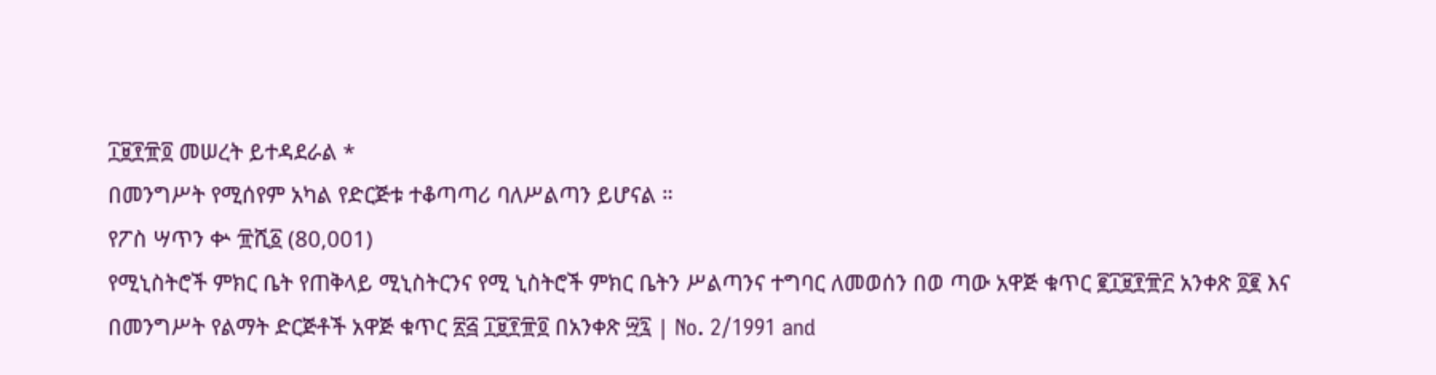፲፱፻፹፬ መሠረት ይተዳደራል *
በመንግሥት የሚሰየም አካል የድርጅቱ ተቆጣጣሪ ባለሥልጣን ይሆናል ።
የፖስ ሣጥን ቍ ፹ሺ፩ (80,001)
የሚኒስትሮች ምክር ቤት የጠቅላይ ሚኒስትርንና የሚ ኒስትሮች ምክር ቤትን ሥልጣንና ተግባር ለመወሰን በወ ጣው አዋጅ ቁጥር ፪፲፱፻፹፫ አንቀጽ ፬፪ እና በመንግሥት የልማት ድርጅቶች አዋጅ ቁጥር ፳፭ ፲፱፻፹፬ በአንቀጽ ፵፯ | No. 2/1991 and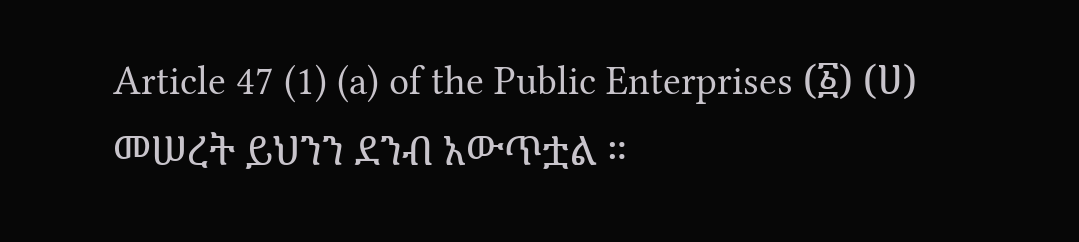Article 47 (1) (a) of the Public Enterprises (፩) (ሀ) መሠረት ይህንን ደንብ አውጥቷል ።